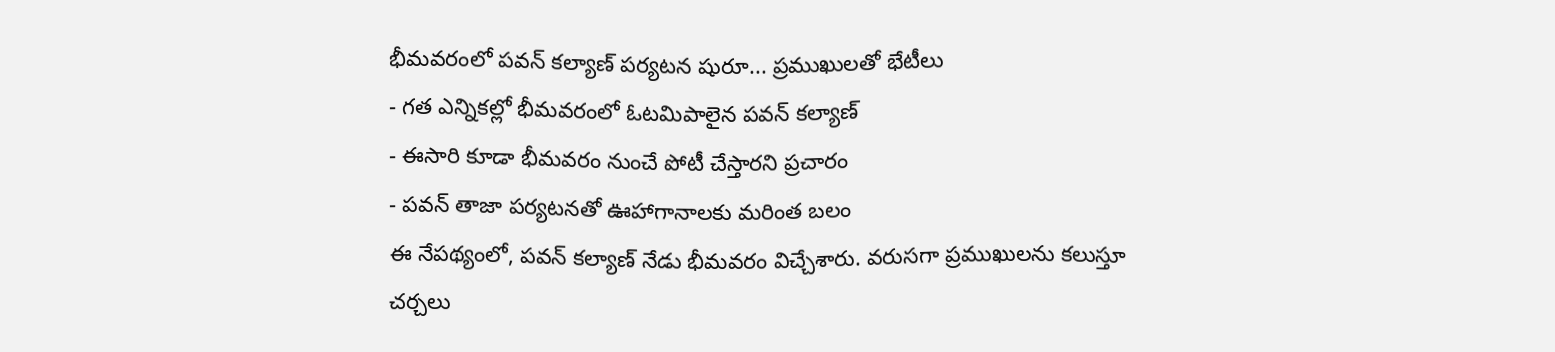భీమవరంలో పవన్ కల్యాణ్ పర్యటన షురూ... ప్రముఖులతో భేటీలు
- గత ఎన్నికల్లో భీమవరంలో ఓటమిపాలైన పవన్ కల్యాణ్
- ఈసారి కూడా భీమవరం నుంచే పోటీ చేస్తారని ప్రచారం
- పవన్ తాజా పర్యటనతో ఊహాగానాలకు మరింత బలం
ఈ నేపథ్యంలో, పవన్ కల్యాణ్ నేడు భీమవరం విచ్చేశారు. వరుసగా ప్రముఖులను కలుస్తూ చర్చలు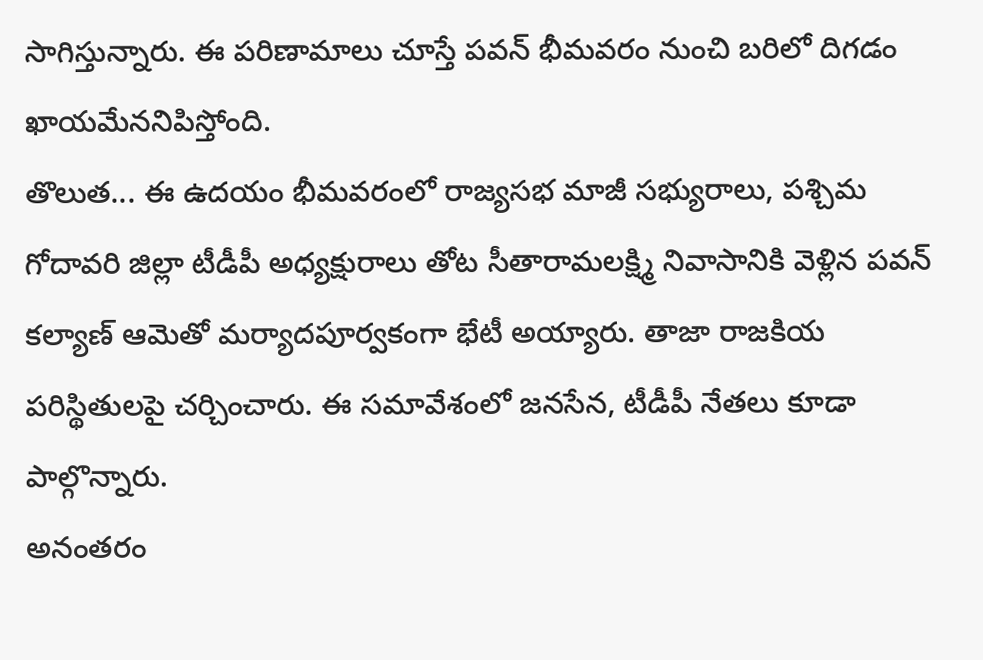సాగిస్తున్నారు. ఈ పరిణామాలు చూస్తే పవన్ భీమవరం నుంచి బరిలో దిగడం ఖాయమేననిపిస్తోంది.
తొలుత... ఈ ఉదయం భీమవరంలో రాజ్యసభ మాజీ సభ్యురాలు, పశ్చిమ గోదావరి జిల్లా టీడీపీ అధ్యక్షురాలు తోట సీతారామలక్ష్మి నివాసానికి వెళ్లిన పవన్ కల్యాణ్ ఆమెతో మర్యాదపూర్వకంగా భేటీ అయ్యారు. తాజా రాజకియ పరిస్థితులపై చర్చించారు. ఈ సమావేశంలో జనసేన, టీడీపీ నేతలు కూడా పాల్గొన్నారు.
అనంతరం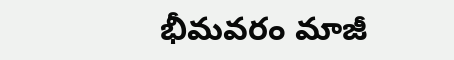భీమవరం మాజీ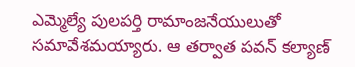ఎమ్మెల్యే పులపర్తి రామాంజనేయులుతో సమావేశమయ్యారు. ఆ తర్వాత పవన్ కల్యాణ్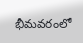భీమవరంలో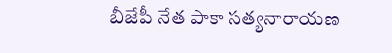బీజేపీ నేత పాకా సత్యనారాయణ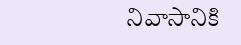నివాసానికి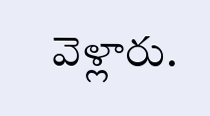వెళ్లారు.